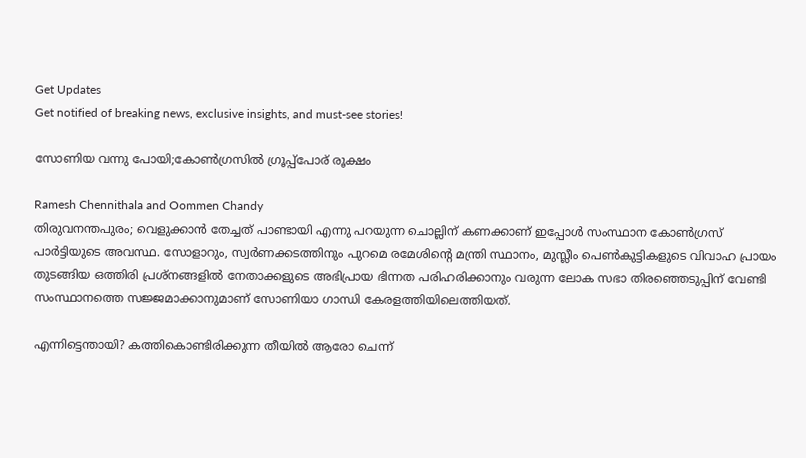Get Updates
Get notified of breaking news, exclusive insights, and must-see stories!

സോണിയ വന്നു പോയി;കോണ്‍ഗ്രസില്‍ ഗ്രൂപ്പ്പോര് രൂക്ഷം

Ramesh Chennithala and Oommen Chandy
തിരുവനന്തപുരം; വെളുക്കാന്‍ തേച്ചത് പാണ്ടായി എന്നു പറയുന്ന ചൊല്ലിന് കണക്കാണ് ഇപ്പോള്‍ സംസ്ഥാന കോണ്‍ഗ്രസ് പാര്‍ട്ടിയുടെ അവസ്ഥ. സോളാറും, സ്വര്‍ണക്കടത്തിനും പുറമെ രമേശിന്റെ മന്ത്രി സ്ഥാനം, മുസ്ലീം പെണ്‍കുട്ടികളുടെ വിവാഹ പ്രായം തുടങ്ങിയ ഒത്തിരി പ്രശ്‌നങ്ങളില്‍ നേതാക്കളുടെ അഭിപ്രായ ഭിന്നത പരിഹരിക്കാനും വരുന്ന ലോക സഭാ തിരഞ്ഞെടുപ്പിന് വേണ്ടി സംസ്ഥാനത്തെ സജ്ജമാക്കാനുമാണ്‌ സോണിയാ ഗാന്ധി കേരളത്തിയിലെത്തിയത്.

എന്നിട്ടെന്തായി? കത്തികൊണ്ടിരിക്കുന്ന തീയില്‍ ആരോ ചെന്ന്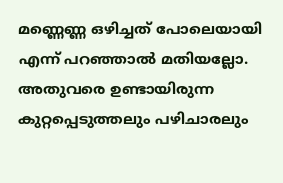മണ്ണെണ്ണ ഒഴിച്ചത് പോലെയായി എന്ന് പറഞ്ഞാല്‍ മതിയല്ലോ. അതുവരെ ഉണ്ടായിരുന്ന കുറ്റപ്പെടുത്തലും പഴിചാരലും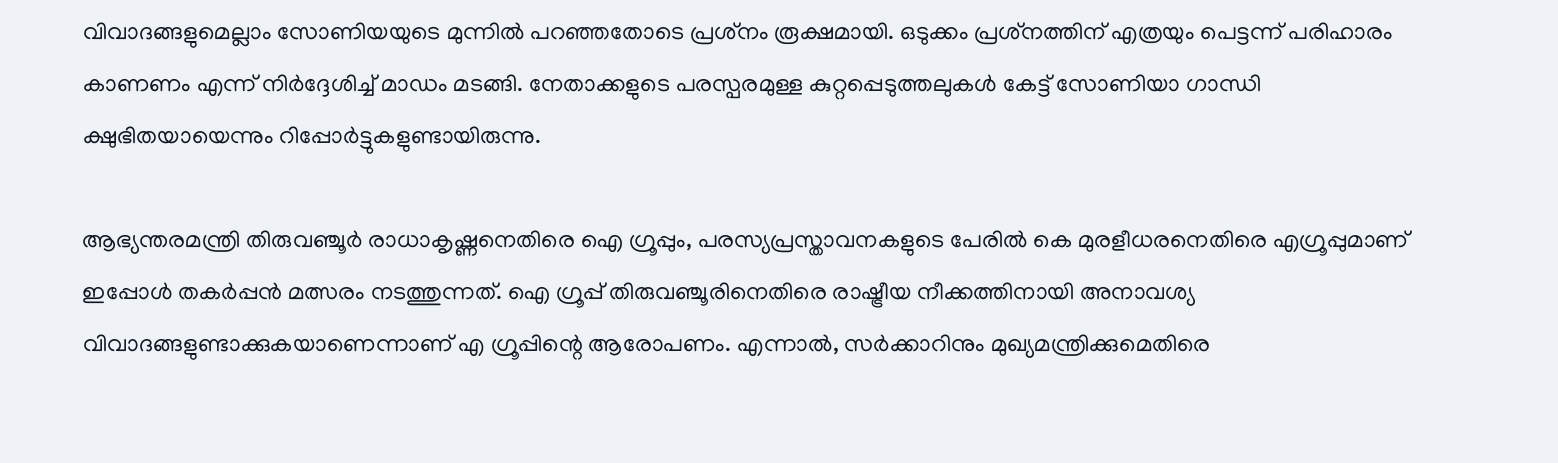വിവാദങ്ങളുമെല്ലാം സോണിയയുടെ മുന്നില്‍ പറഞ്ഞതോടെ പ്രശ്‌നം രൂക്ഷമായി. ഒടുക്കം പ്രശ്‌നത്തിന് എത്രയും പെട്ടന്ന് പരിഹാരം കാണണം എന്ന് നിര്‍ദ്ദേശിച്ച് മാഡം മടങ്ങി. നേതാക്കളുടെ പരസ്പരമുള്ള കുറ്റപ്പെടുത്തലുകള്‍ കേട്ട് സോണിയാ ഗാന്ധി ക്ഷുഭിതയായെന്നും റിപ്പോര്‍ട്ടുകളുണ്ടായിരുന്നു.

ആഭ്യന്തരമന്ത്രി തിരുവഞ്ചൂര്‍ രാധാകൃഷ്ണനെതിരെ ഐ ഗ്രൂപ്പും, പരസ്യപ്രസ്താവനകളുടെ പേരില്‍ കെ മുരളീധരനെതിരെ എഗ്രൂപ്പുമാണ് ഇപ്പോള്‍ തകര്‍പ്പന്‍ മത്സരം നടത്തുന്നത്. ഐ ഗ്രൂപ്പ് തിരുവഞ്ചൂരിനെതിരെ രാഷ്ട്രീയ നീക്കത്തിനായി അനാവശ്യ വിവാദങ്ങളുണ്ടാക്കുകയാണെന്നാണ് എ ഗ്രൂപ്പിന്റെ ആരോപണം. എന്നാല്‍, സര്‍ക്കാറിനും മുഖ്യമന്ത്രിക്കുമെതിരെ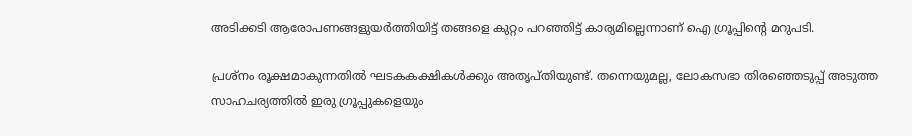അടിക്കടി ആരോപണങ്ങളുയര്‍ത്തിയിട്ട് തങ്ങളെ കുറ്റം പറഞ്ഞിട്ട് കാര്യമില്ലെന്നാണ് ഐ ഗ്രൂപ്പിന്റെ മറുപടി.

പ്രശ്‌നം രൂക്ഷമാകുന്നതില്‍ ഘടകകക്ഷികള്‍ക്കും അതൃപ്തിയുണ്ട്. തന്നെയുമല്ല, ലോകസഭാ തിരഞ്ഞെടുപ്പ് അടുത്ത സാഹചര്യത്തില്‍ ഇരു ഗ്രൂപ്പുകളെയും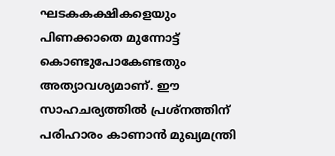ഘടകകക്ഷികളെയും പിണക്കാതെ മുന്നോട്ട് കൊണ്ടുപോകേണ്ടതും അത്യാവശ്യമാണ്. ഈ സാഹചര്യത്തില്‍ പ്രശ്‌നത്തിന് പരിഹാരം കാണാന്‍ മുഖ്യമന്ത്രി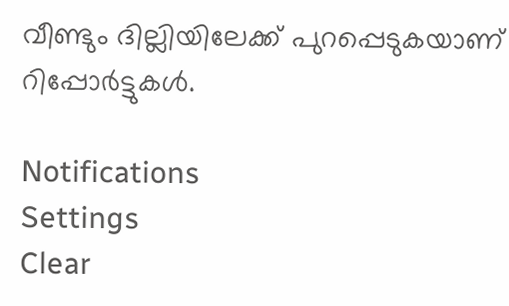വീണ്ടും ദില്ലിയിലേക്ക് പുറപ്പെടുകയാണ് റിപ്പോര്‍ട്ടുകള്‍.

Notifications
Settings
Clear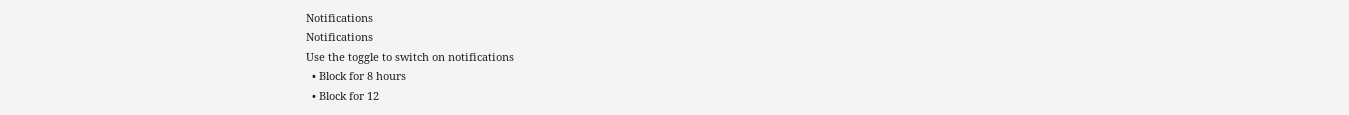Notifications
Notifications
Use the toggle to switch on notifications
  • Block for 8 hours
  • Block for 12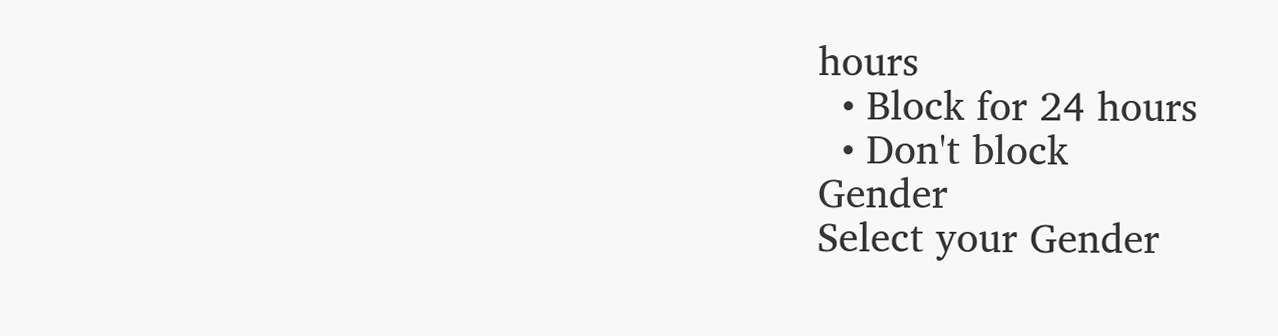hours
  • Block for 24 hours
  • Don't block
Gender
Select your Gender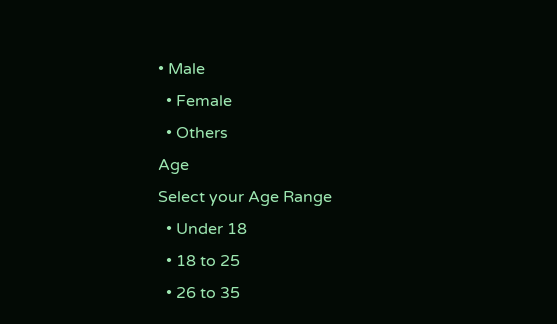• Male
  • Female
  • Others
Age
Select your Age Range
  • Under 18
  • 18 to 25
  • 26 to 35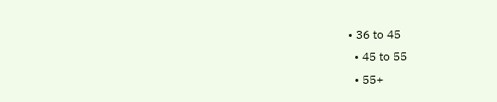• 36 to 45
  • 45 to 55
  • 55+